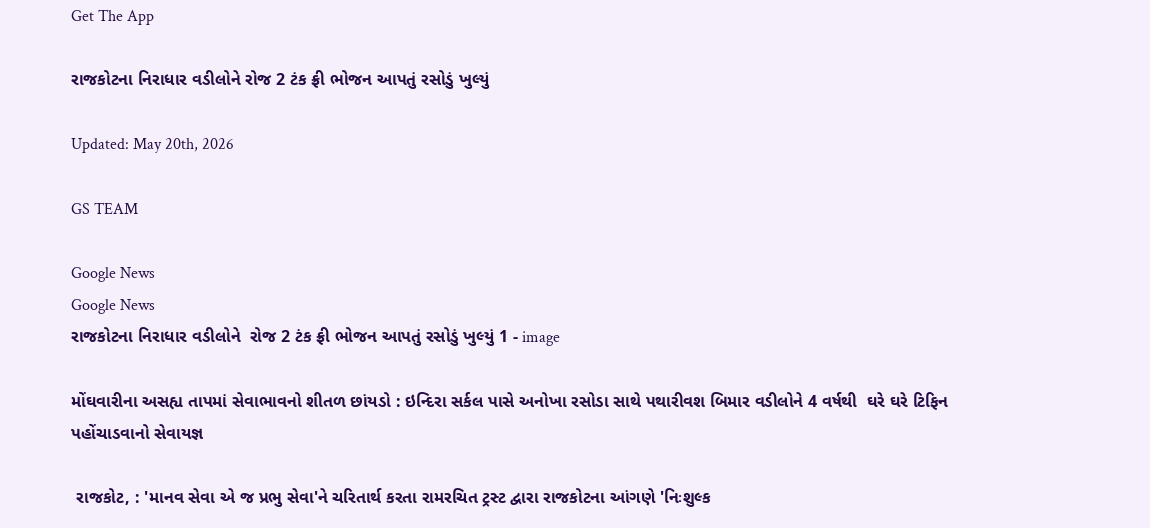Get The App

રાજકોટના નિરાધાર વડીલોને રોજ 2 ટંક ફ્રી ભોજન આપતું રસોડું ખુલ્યું

Updated: May 20th, 2026

GS TEAM

Google News
Google News
રાજકોટના નિરાધાર વડીલોને  રોજ 2 ટંક ફ્રી ભોજન આપતું રસોડું ખુલ્યું 1 - image

મોંઘવારીના અસહ્ય તાપમાં સેવાભાવનો શીતળ છાંયડો : ઇન્દિરા સર્કલ પાસે અનોખા રસોડા સાથે પથારીવશ બિમાર વડીલોને 4 વર્ષથી  ઘરે ઘરે ટિફિન પહોંચાડવાનો સેવાયજ્ઞ

 રાજકોટ, : 'માનવ સેવા એ જ પ્રભુ સેવા'ને ચરિતાર્થ કરતા રામરચિત ટ્રસ્ટ દ્વારા રાજકોટના આંગણે 'નિઃશુલ્ક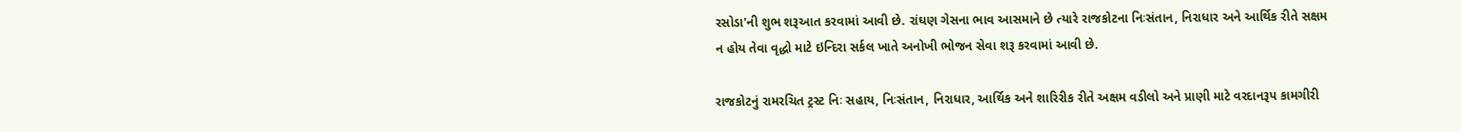રસોડા'ની શુભ શરૂઆત કરવામાં આવી છે. રાંઘણ ગેસના ભાવ આસમાને છે ત્યારે રાજકોટના નિઃસંતાન, નિરાધાર અને આર્થિક રીતે સક્ષમ ન હોય તેવા વૃદ્ધો માટે ઇન્દિરા સર્કલ ખાતે અનોખી ભોજન સેવા શરૂ કરવામાં આવી છે.

રાજકોટનું રામરચિત ટ્રસ્ટ નિઃ સહાય, નિઃસંતાન, નિરાધાર, આર્થિક અને શારિરીક રીતે અક્ષમ વડીલો અને પ્રાણી માટે વરદાનરૂપ કામગીરી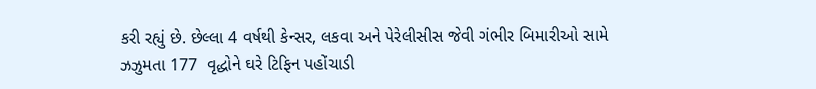કરી રહ્યું છે. છેલ્લા 4 વર્ષથી કેન્સર, લકવા અને પેરેલીસીસ જેવી ગંભીર બિમારીઓ સામે ઝઝુમતા 177  વૃદ્ધોને ઘરે ટિફિન પહોંચાડી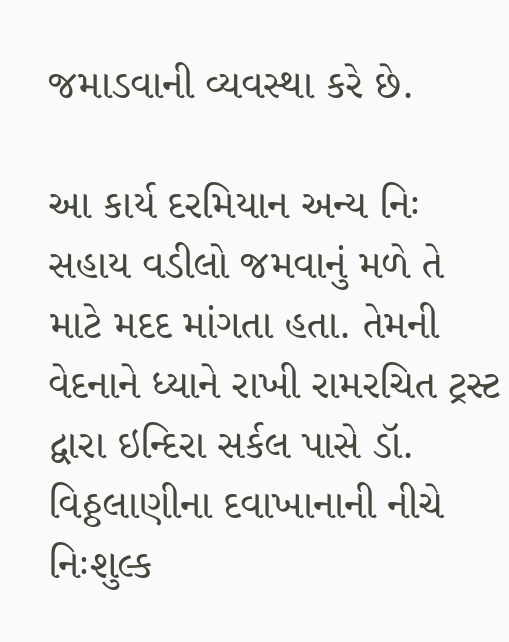જમાડવાની વ્યવસ્થા કરે છે.

આ કાર્ય દરમિયાન અન્ય નિઃ સહાય વડીલો જમવાનું મળે તે માટે મદદ માંગતા હતા. તેમની વેદનાને ધ્યાને રાખી રામરચિત ટ્રસ્ટ દ્વારા ઇન્દિરા સર્કલ પાસે ડૉ. વિઠ્ઠલાણીના દવાખાનાની નીચે નિઃશુલ્ક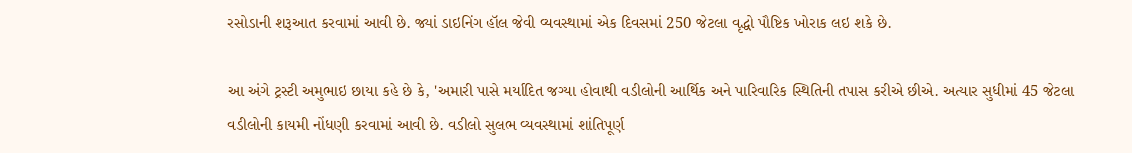રસોડાની શરૂઆત કરવામાં આવી છે. જ્યાં ડાઇનિંગ હૉલ જેવી વ્યવસ્થામાં એક દિવસમાં 250 જેટલા વૃદ્ધો પૌષ્ટિક ખોરાક લઇ શકે છે.

આ અંગે ટ્રસ્ટી અમુભાઇ છાયા કહે છે કે, 'અમારી પાસે મર્યાદિત જગ્યા હોવાથી વડીલોની આર્થિક અને પારિવારિક સ્થિતિની તપાસ કરીએ છીએ. અત્યાર સુધીમાં 45 જેટલા વડીલોની કાયમી નોંધણી કરવામાં આવી છે. વડીલો સુલભ વ્યવસ્થામાં શાંતિપૂર્ણ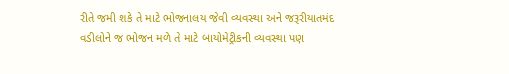રીતે જમી શકે તે માટે ભોજનાલય જેવી વ્યવસ્થા અને જરૂરીયાતમંદ વડીલોને જ ભોજન મળે તે માટે બાયોમેટ્રીકની વ્યવસ્થા પણ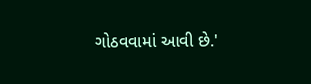ગોઠવવામાં આવી છે.'